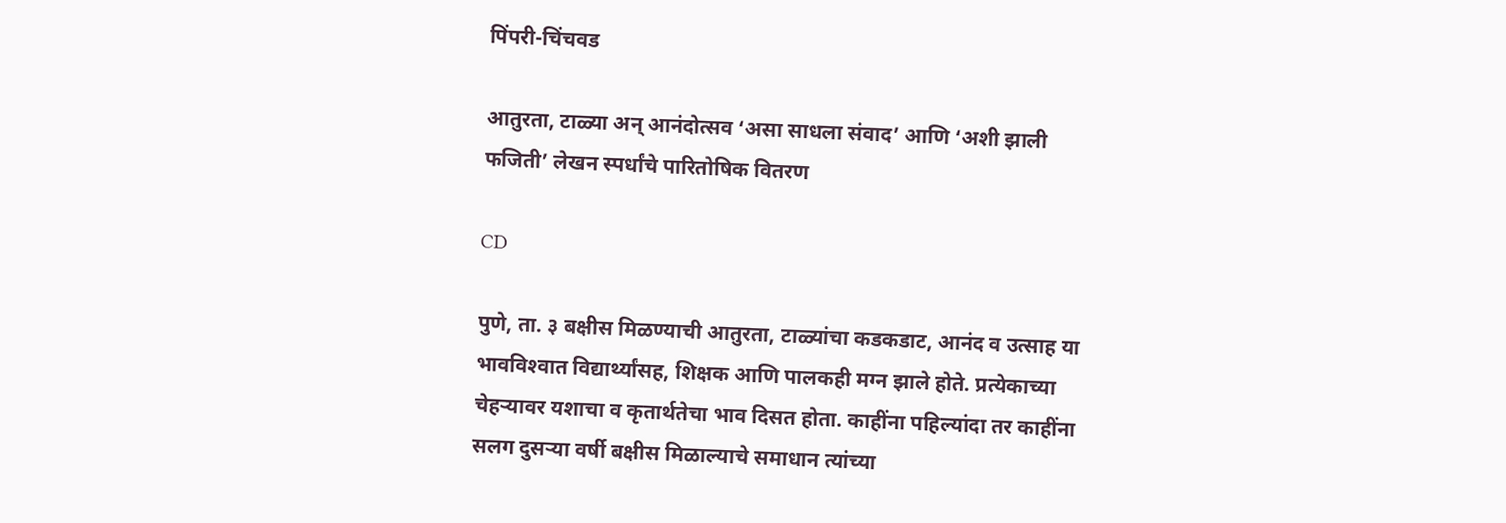पिंपरी-चिंचवड

आतुरता, टाळ्या अन् आनंदोत्सव ‘असा साधला संवाद’ आणि ‘अशी झाली फजिती’ लेखन स्पर्धांचे पारितोषिक वितरण

CD

पुणे, ता. ३ बक्षीस मिळण्याची आतुरता, टाळ्यांचा कडकडाट, आनंद व उत्साह या भावविश्‍वात विद्यार्थ्यांसह, शिक्षक आणि पालकही मग्न झाले होते. प्रत्येकाच्या चेहऱ्यावर यशाचा व कृतार्थतेचा भाव दिसत होता. काहींना पहिल्यांदा तर काहींना सलग दुसऱ्या वर्षी बक्षीस मिळाल्याचे समाधान त्यांच्या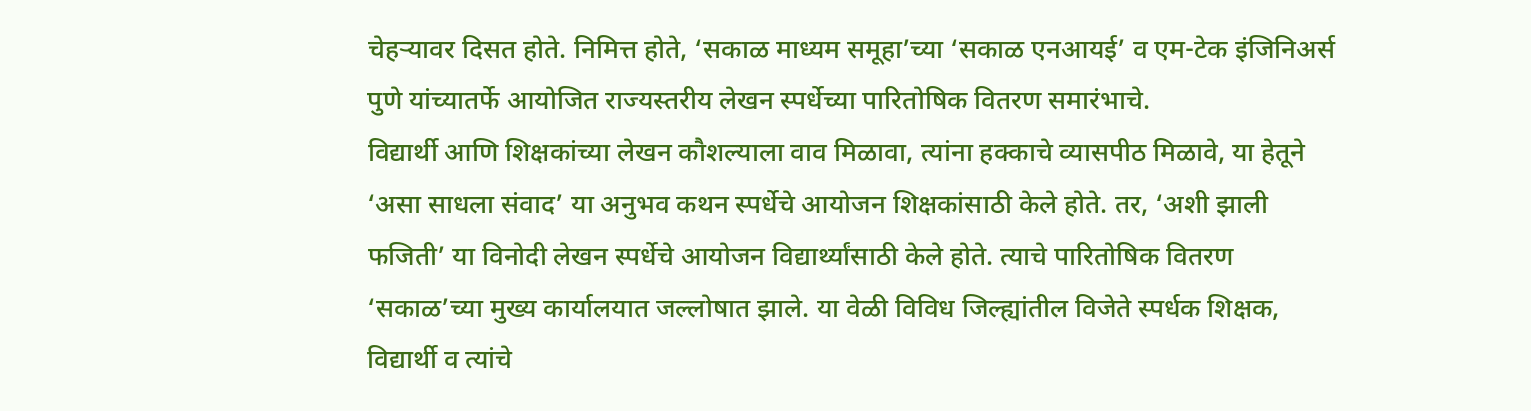चेहऱ्यावर दिसत होते. निमित्त होते, ‘सकाळ माध्यम समूहा’च्या ‘सकाळ एनआयई’ व एम-टेक इंजिनिअर्स पुणे यांच्यातर्फे आयोजित राज्यस्तरीय लेखन स्पर्धेच्या पारितोषिक वितरण समारंभाचे.
विद्यार्थी आणि शिक्षकांच्या लेखन कौशल्याला वाव मिळावा, त्यांना हक्काचे व्यासपीठ मिळावे, या हेतूने ‘असा साधला संवाद’ या अनुभव कथन स्पर्धेचे आयोजन शिक्षकांसाठी केले होते. तर, ‘अशी झाली फजिती’ या विनोदी लेखन स्पर्धेचे आयोजन विद्यार्थ्यांसाठी केले होते. त्याचे पारितोषिक वितरण ‘सकाळ’च्या मुख्य कार्यालयात जल्लोषात झाले. या वेळी विविध जिल्ह्यांतील विजेते स्पर्धक शिक्षक, विद्यार्थी व त्यांचे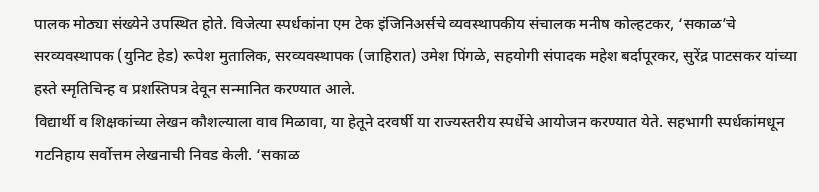पालक मोठ्या संख्येने उपस्थित होते. विजेत्या स्पर्धकांना एम टेक इंजिनिअर्सचे व्यवस्थापकीय संचालक मनीष कोल्हटकर, ‘सकाळ’चे सरव्यवस्थापक (युनिट हेड) रूपेश मुतालिक, सरव्यवस्थापक (जाहिरात) उमेश पिंगळे, सहयोगी संपादक महेश बर्दापूरकर, सुरेंद्र पाटसकर यांच्या हस्ते स्मृतिचिन्ह व प्रशस्तिपत्र देवून सन्मानित करण्यात आले.
विद्यार्थी व शिक्षकांच्या लेखन कौशल्याला वाव मिळावा, या हेतूने दरवर्षी या राज्यस्तरीय स्पर्धेचे आयोजन करण्यात येते. सहभागी स्पर्धकांमधून गटनिहाय सर्वोत्तम लेखनाची निवड केली. ‘सकाळ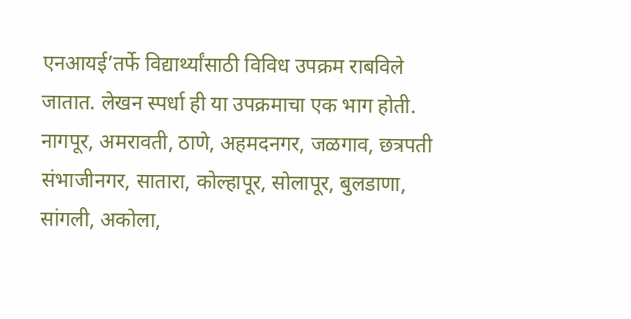एनआयई’तर्फे विद्यार्थ्यांसाठी विविध उपक्रम राबविले जातात. लेखन स्पर्धा ही या उपक्रमाचा एक भाग होती. नागपूर, अमरावती, ठाणे, अहमदनगर, जळगाव, छत्रपती संभाजीनगर, सातारा, कोल्हापूर, सोलापूर, बुलडाणा, सांगली, अकोला,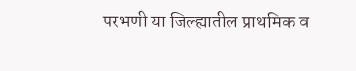परभणी या जिल्ह्यातील प्राथमिक व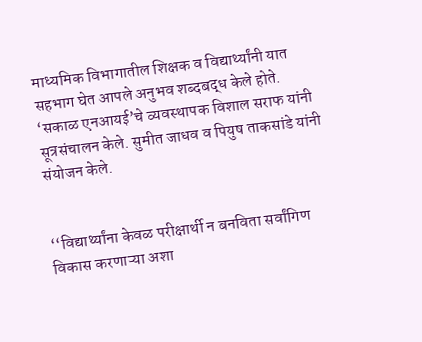माध्यमिक विभागातील शिक्षक व विद्यार्थ्यांनी यात सहभाग घेत आपले अनुभव शब्दबद्ध केले होते. ‘सकाळ एनआयई’चे व्यवस्थापक विशाल सराफ यांनी सूत्रसंचालन केले. सुमीत जाधव व पियुष ताकसांडे यांनी संयोजन केले.


‘‘विद्यार्थ्‍यांना केवळ परीक्षार्थी न बनविता सर्वांगिण विकास करणाऱ्या अशा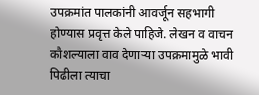उपक्रमांत पालकांनी आवर्जून सहभागी होण्यास प्रवृत्त केले पाहिजे. लेखन व वाचन कौशल्याला वाव देणाऱ्या उपक्रमामुळे भावी पिढीला त्याचा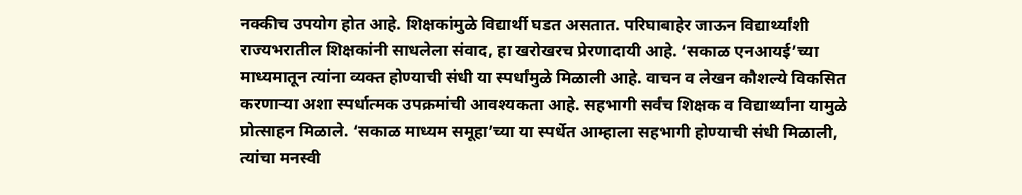नक्कीच उपयोग होत आहे. शिक्षकांमुळे विद्यार्थी घडत असतात. परिघाबाहेर जाऊन विद्यार्थ्यांशी राज्यभरातील शिक्षकांनी साधलेला संवाद, हा खरोखरच प्रेरणादायी आहे. ‘सकाळ एनआयई’च्या माध्यमातून त्यांना व्यक्त होण्याची संधी या स्पर्धांमुळे मिळाली आहे. वाचन व लेखन कौशल्ये विकसित करणाऱ्या अशा स्पर्धात्मक उपक्रमांची आवश्‍यकता आहे. सहभागी सर्वंच शिक्षक व विद्यार्थ्यांना यामुळे प्रोत्साहन मिळाले. ‘सकाळ माध्यम समूहा’च्या या स्पर्धेत आम्हाला सहभागी होण्याची संधी मिळाली, त्यांचा मनस्वी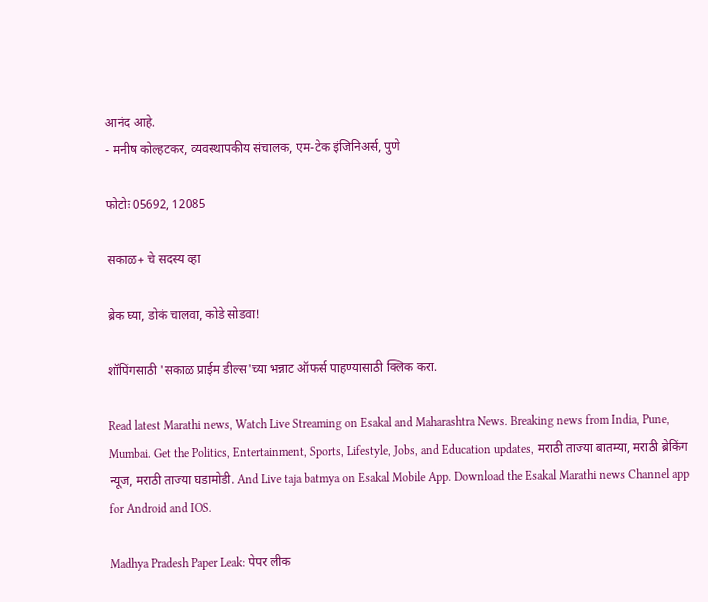आनंद आहे.
- मनीष कोल्हटकर, व्यवस्थापकीय संचालक, एम-टेक इंजिनिअर्स, पुणे

फोटोः 05692, 12085

सकाळ+ चे सदस्य व्हा

ब्रेक घ्या, डोकं चालवा, कोडे सोडवा!

शॉपिंगसाठी 'सकाळ प्राईम डील्स'च्या भन्नाट ऑफर्स पाहण्यासाठी क्लिक करा.

Read latest Marathi news, Watch Live Streaming on Esakal and Maharashtra News. Breaking news from India, Pune, Mumbai. Get the Politics, Entertainment, Sports, Lifestyle, Jobs, and Education updates, मराठी ताज्या बातम्या, मराठी ब्रेकिंग न्यूज, मराठी ताज्या घडामोडी. And Live taja batmya on Esakal Mobile App. Download the Esakal Marathi news Channel app for Android and IOS.

Madhya Pradesh Paper Leak: पेपर लीक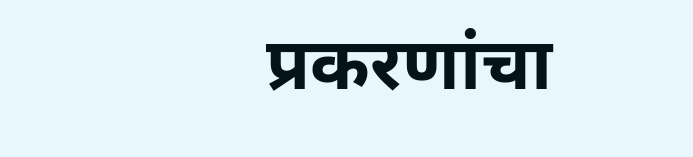प्रकरणांचा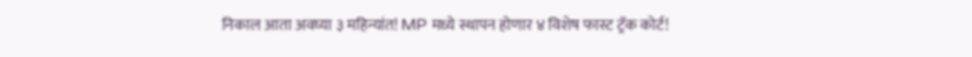निकाल आता अवघ्या ३ महिन्यांत! MP मध्ये स्थापन होणार ४ विशेष फास्ट ट्रॅक कोर्ट!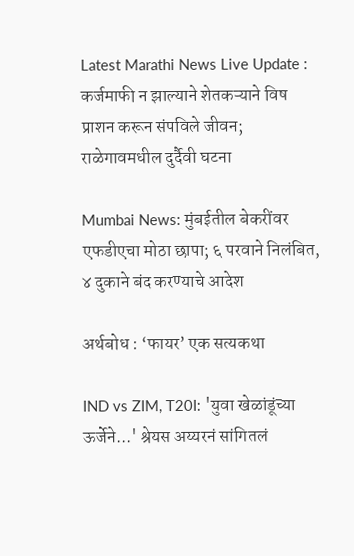Latest Marathi News Live Update : कर्जमाफी न झाल्याने शेतकऱ्याने विष प्राशन करून संपविले जीवन; राळेगावमधील दुर्दैवी घटना

Mumbai News: मुंबईतील बेकरींवर एफडीएचा मोठा छापा; ६ परवाने निलंबित, ४ दुकाने बंद करण्याचे आदेश

अर्थबोध : ‘फायर’ एक सत्यकथा

IND vs ZIM, T20I: 'युवा खेळांडूंच्या ऊर्जेने...' श्रेयस अय्यरनं सांगितलं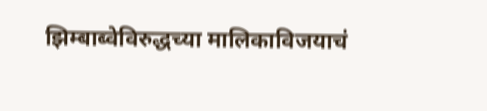झिम्बाब्वेविरुद्धच्या मालिकाविजयाचं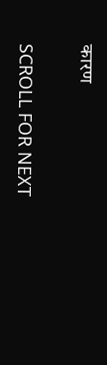कारण

SCROLL FOR NEXT